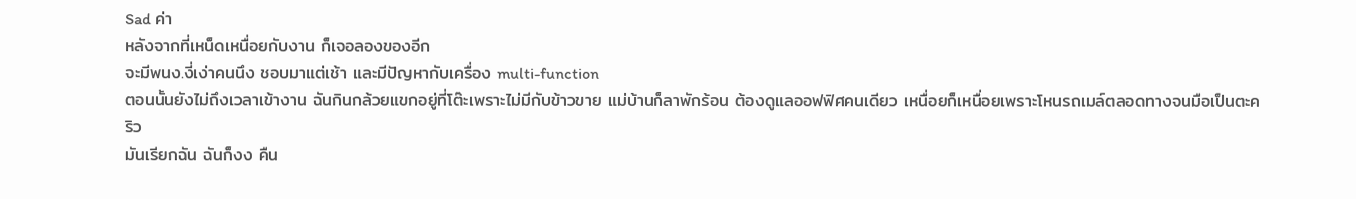Sad ค่า
หลังจากที่เหน็ดเหนื่อยกับงาน ก็เจอลองของอีก
จะมีพนง.งี่เง่าคนนึง ชอบมาแต่เช้า และมีปัญหากับเครื่อง multi-function
ตอนนั้นยังไม่ถึงเวลาเข้างาน ฉันกินกล้วยแขกอยู่ที่โต๊ะเพราะไม่มีกับข้าวขาย แม่บ้านก็ลาพักร้อน ต้องดูแลออฟฟิศคนเดียว เหนื่อยก็เหนื่อยเพราะโหนรถเมล์ตลอดทางจนมือเป็นตะคริว
มันเรียกฉัน ฉันก็งง คืน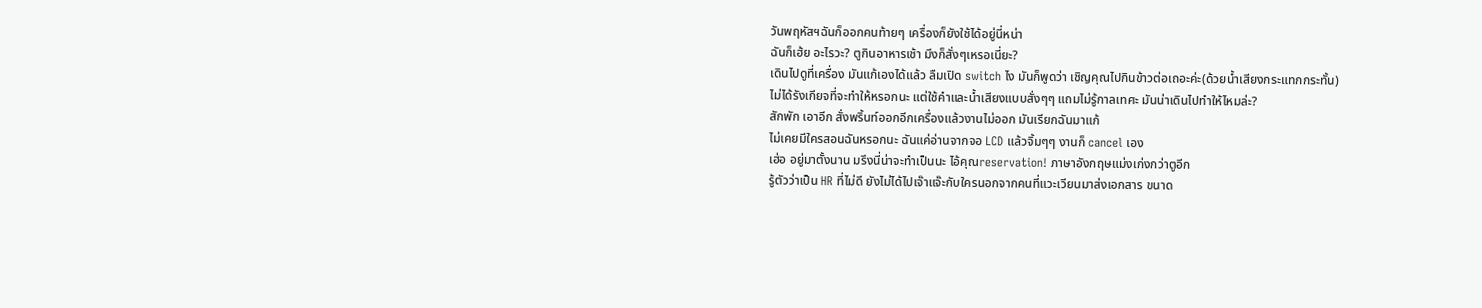วันพฤหัสฯฉันก็ออกคนท้ายๆ เครื่องก็ยังใช้ได้อยู่นี่หน่า
ฉันก็เฮ้ย อะไรวะ? ตูกินอาหารเช้า มึงก็สั่งๆเหรอเนี่ยะ?
เดินไปดูที่เครื่อง มันแก้เองได้แล้ว ลืมเปิด switch ไง มันก็พูดว่า เชิญคุณไปกินข้าวต่อเถอะค่ะ(ด้วยน้ำเสียงกระแทกกระทั้น)
ไม่ได้รังเกียจที่จะทำให้หรอกนะ แต่ใช้คำและน้ำเสียงแบบสั่งๆๆ แถมไม่รู้กาลเทศะ มันน่าเดินไปทำให้ไหมล่ะ?
สักพัก เอาอีก สั่งพริ้นท์ออกอีกเครื่องแล้วงานไม่ออก มันเรียกฉันมาแก้
ไม่เคยมีใครสอนฉันหรอกนะ ฉันแค่อ่านจากจอ LCD แล้วจิ้มๆๆ งานก็ cancel เอง
เฮ่อ อยู่มาตั้งนาน มรึงนี่น่าจะทำเป็นนะ ไอ้คุณreservation! ภาษาอังกฤษแม่งเก่งกว่าตูอีก
รู้ตัวว่าเป็น HR ที่ไม่ดี ยังไม่ได้ไปเจ๊าแจ๊ะกับใครนอกจากคนที่แวะเวียนมาส่งเอกสาร ขนาด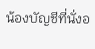น้องบัญชีที่นั่งอ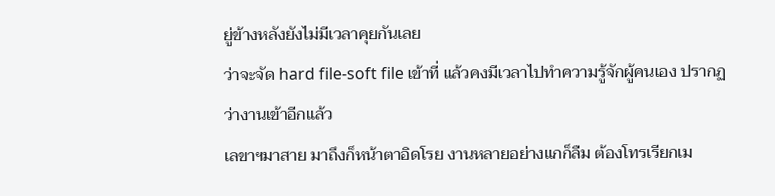ยู่ข้างหลังยังไม่มีเวลาคุยกันเลย
ว่าจะจัด hard file-soft file เข้าที่ แล้วคงมีเวลาไปทำความรู้จักผู้คนเอง ปรากฏว่างานเข้าอีกแล้ว
เลขาฯมาสาย มาถึงก็หน้าตาอิดโรย งานหลายอย่างแกก็ลืม ต้องโทรเรียกเม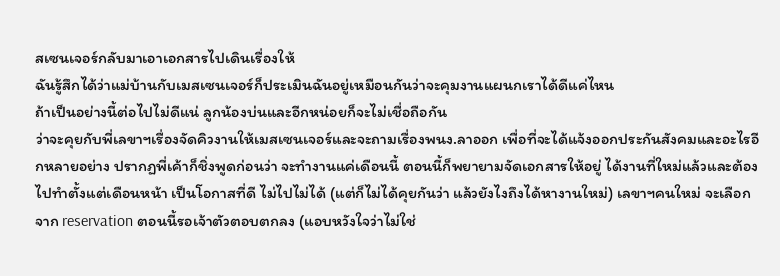สเซนเจอร์กลับมาเอาเอกสารไปเดินเรื่องให้
ฉันรู้สึกได้ว่าแม่บ้านกับเมสเซนเจอร์ก็ประเมินฉันอยู่เหมือนกันว่าจะคุมงานแผนกเราได้ดีแค่ไหน
ถ้าเป็นอย่างนี้ต่อไปไม่ดีแน่ ลูกน้องบ่นและอีกหน่อยก็จะไม่เชื่อถือกัน
ว่าจะคุยกับพี่เลขาฯเรื่องจัดคิวงานให้เมสเซนเจอร์และจะถามเรื่องพนง.ลาออก เพื่อที่จะได้แจ้งออกประกันสังคมและอะไรอีกหลายอย่าง ปรากฏพี่เค้าก็ชิ่งพูดก่อนว่า จะทำงานแค่เดือนนี้ ตอนนี้ก็พยายามจัดเอกสารให้อยู่ ได้งานที่ใหม่แล้วและต้องไปทำตั้งแต่เดือนหน้า เป็นโอกาสที่ดี ไม่ไปไม่ได้ (แต่ก็ไม่ได้คุยกันว่า แล้วยังไงถึงได้หางานใหม่) เลขาฯคนใหม่ จะเลือกจาก reservation ตอนนี้รอเจ้าตัวตอบตกลง (แอบหวังใจว่าไม่ใช่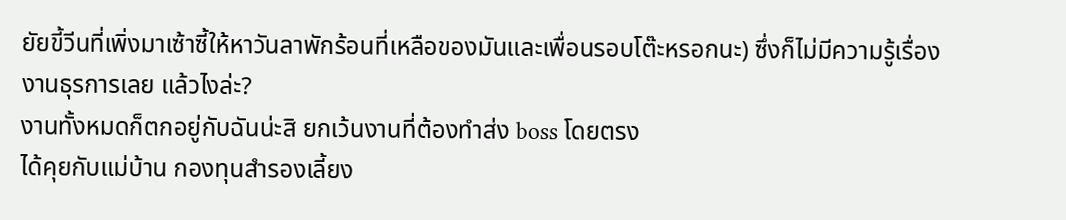ยัยขี้วีนที่เพิ่งมาเซ้าซี้ให้หาวันลาพักร้อนที่เหลือของมันและเพื่อนรอบโต๊ะหรอกนะ) ซึ่งก็ไม่มีความรู้เรื่องงานธุรการเลย แล้วไงล่ะ?
งานทั้งหมดก็ตกอยู่กับฉันน่ะสิ ยกเว้นงานที่ต้องทำส่ง boss โดยตรง
ได้คุยกับแม่บ้าน กองทุนสำรองเลี้ยง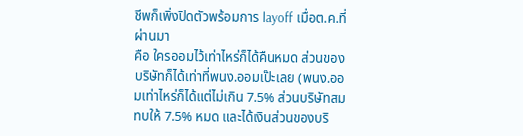ชีพก็เพิ่งปิดตัวพร้อมการ layoff เมื่อต.ค.ที่ผ่านมา
คือ ใครออมไว้เท่าไหร่ก็ได้คืนหมด ส่วนของบริษัทก็ได้เท่าที่พนง.ออมเป๊ะเลย (พนง.ออมเท่าไหร่ก็ได้แต่ไม่เกิน 7.5% ส่วนบริษัทสมทบให้ 7.5% หมด และได้เงินส่วนของบริ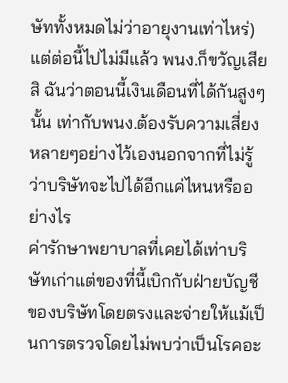ษัททั้งหมดไม่ว่าอายุงานเท่าไหร่)
แต่ต่อนี้ไปไม่มีแล้ว พนง.ก็ขวัญเสียสิ ฉันว่าตอนนี้เงินเดือนที่ได้กันสูงๆ นั้น เท่ากับพนง.ต้องรับความเสี่ยงหลายๆอย่างไว้เองนอกจากที่ไม่รู้ว่าบริษัทจะไปได้อีกแค่ไหนหรืออย่างไร
ค่ารักษาพยาบาลที่เคยได้เท่าบริษัทเก่าแต่ของที่นี้เบิกกับฝ่ายบัญชีของบริษัทโดยตรงและจ่ายให้แม้เป็นการตรวจโดยไม่พบว่าเป็นโรคอะ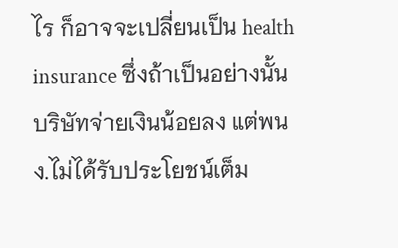ไร ก็อาจจะเปลี่ยนเป็น health insurance ซึ่งถ้าเป็นอย่างนั้น บริษัทจ่ายเงินน้อยลง แต่พนง.ไม่ได้รับประโยชน์เต็ม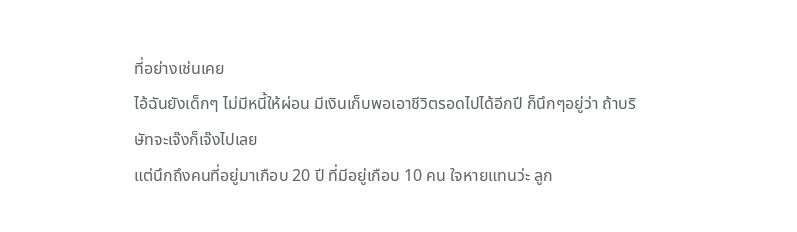ที่อย่างเช่นเคย
ไอ้ฉันยังเด็กๆ ไม่มีหนี้ให้ผ่อน มีเงินเก็บพอเอาชีวิตรอดไปได้อีกปี ก็นึกๆอยู่ว่า ถ้าบริษัทจะเจ๊งก็เจ๊งไปเลย
แต่นึกถึงคนที่อยู่มาเกือบ 20 ปี ที่มีอยู่เกือบ 10 คน ใจหายแทนว่ะ ลูก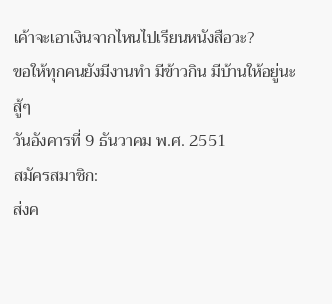เค้าจะเอาเงินจากไหนไปเรียนหนังสือวะ?
ขอให้ทุกคนยังมีงานทำ มีข้าวกิน มีบ้านให้อยู่นะ สู้ๆ
วันอังคารที่ 9 ธันวาคม พ.ศ. 2551
สมัครสมาชิก:
ส่งค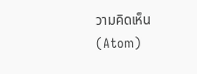วามคิดเห็น (Atom)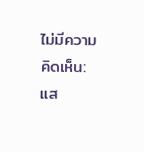ไม่มีความคิดเห็น:
แส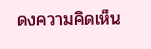ดงความคิดเห็น